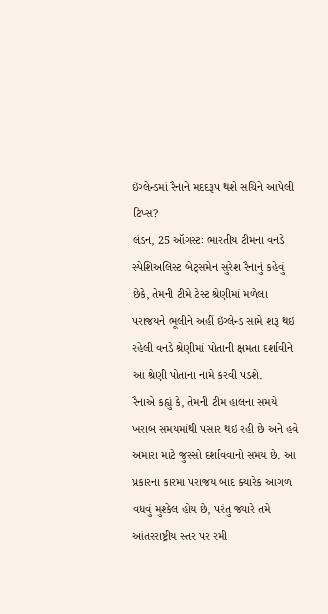ઇંગ્લેન્ડમાં રૈનાને મદદરૂપ થશે સચિને આપેલી ટિપ્સ?
લંડન, 25 ઑગસ્ટઃ ભારતીય ટીમના વનડે સ્પેશિઅલિસ્ટ બેટ્સમેન સુરેશ રૈનાનું કહેવું છેકે, તેમની ટીમે ટેસ્ટ શ્રેણીમાં મળેલા પરાજયને ભૂલીને અહીં ઇંગ્લેન્ડ સામે શરૂ થઇ રહેલી વનડે શ્રેણીમાં પોતાની ક્ષમતા દર્શાવીને આ શ્રેણી પોતાના નામે કરવી પડશે.
રૈનાએ કહ્યું કે, તેમની ટીમ હાલના સમયે ખરાબ સમયમાંથી પસાર થઇ રહી છે અને હવે અમારા માટે જુસ્સો દર્શાવવાનો સમય છે. આ પ્રકારના કારમા પરાજય બાદ ક્યારેક આગળ વધવું મુશ્કેલ હોય છે, પરંતુ જ્યારે તમે આંતરરાષ્ટ્રીય સ્તર પર રમી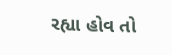રહ્યા હોવ તો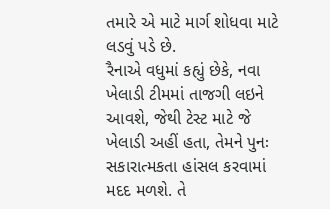તમારે એ માટે માર્ગ શોધવા માટે લડવું પડે છે.
રૈનાએ વધુમાં કહ્યું છેકે, નવા ખેલાડી ટીમમાં તાજગી લઇને આવશે, જેથી ટેસ્ટ માટે જે ખેલાડી અહીં હતા, તેમને પુનઃ સકારાત્મકતા હાંસલ કરવામાં મદદ મળશે. તે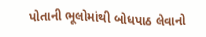પોતાની ભૂલોમાંથી બોધપાઠ લેવાનો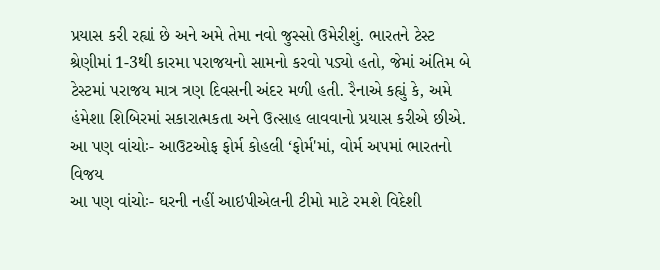પ્રયાસ કરી રહ્યાં છે અને અમે તેમા નવો જુસ્સો ઉમેરીશું. ભારતને ટેસ્ટ શ્રેણીમાં 1-3થી કારમા પરાજયનો સામનો કરવો પડ્યો હતો, જેમાં અંતિમ બે ટેસ્ટમાં પરાજય માત્ર ત્રણ દિવસની અંદર મળી હતી. રૈનાએ કહ્યું કે, અમે હંમેશા શિબિરમાં સકારાત્મકતા અને ઉત્સાહ લાવવાનો પ્રયાસ કરીએ છીએ.
આ પણ વાંચોઃ- આઉટઓફ ફોર્મ કોહલી ‘ફોર્મ'માં, વોર્મ અપમાં ભારતનો વિજય
આ પણ વાંચોઃ- ઘરની નહીં આઇપીએલની ટીમો માટે રમશે વિદેશી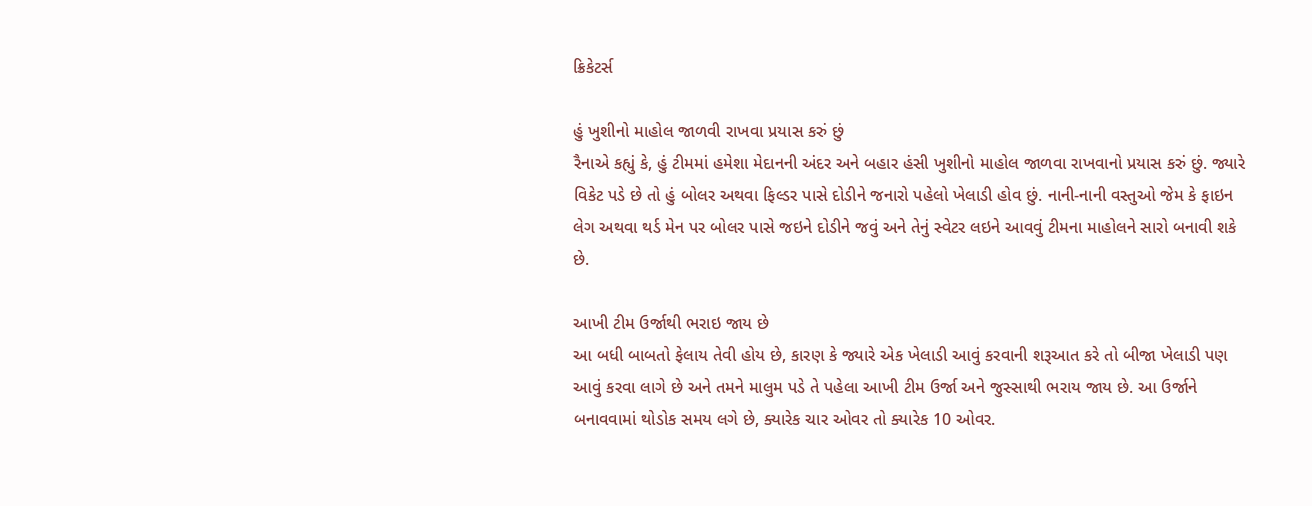ક્રિકેટર્સ

હું ખુશીનો માહોલ જાળવી રાખવા પ્રયાસ કરું છું
રૈનાએ કહ્યું કે, હું ટીમમાં હમેશા મેદાનની અંદર અને બહાર હંસી ખુશીનો માહોલ જાળવા રાખવાનો પ્રયાસ કરું છું. જ્યારે વિકેટ પડે છે તો હું બોલર અથવા ફિલ્ડર પાસે દોડીને જનારો પહેલો ખેલાડી હોવ છું. નાની-નાની વસ્તુઓ જેમ કે ફાઇન લેગ અથવા થર્ડ મેન પર બોલર પાસે જઇને દોડીને જવું અને તેનું સ્વેટર લઇને આવવું ટીમના માહોલને સારો બનાવી શકે છે.

આખી ટીમ ઉર્જાથી ભરાઇ જાય છે
આ બધી બાબતો ફેલાય તેવી હોય છે, કારણ કે જ્યારે એક ખેલાડી આવું કરવાની શરૂઆત કરે તો બીજા ખેલાડી પણ આવું કરવા લાગે છે અને તમને માલુમ પડે તે પહેલા આખી ટીમ ઉર્જા અને જુસ્સાથી ભરાય જાય છે. આ ઉર્જાને બનાવવામાં થોડોક સમય લગે છે, ક્યારેક ચાર ઓવર તો ક્યારેક 10 ઓવર.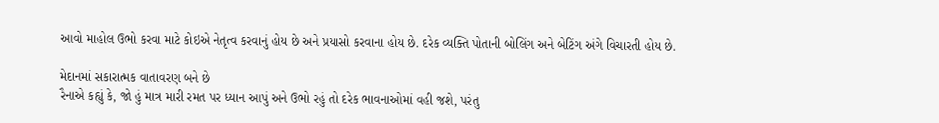આવો માહોલ ઉભો કરવા માટે કોઇએ નેતૃત્વ કરવાનું હોય છે અને પ્રયાસો કરવાના હોય છે. દરેક વ્યક્તિ પોતાની બોલિંગ અને બેટિંગ અંગે વિચારતી હોય છે.

મેદાનમાં સકારાત્મક વાતાવરણ બને છે
રૈનાએ કહ્યું કે, જો હું માત્ર મારી રમત પર ધ્યાન આપું અને ઉભો રહું તો દરેક ભાવનાઓમાં વહી જશે, પરંતુ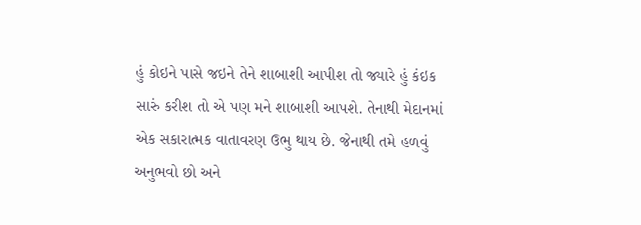હું કોઇને પાસે જઇને તેને શાબાશી આપીશ તો જ્યારે હું કંઇક સારું કરીશ તો એ પણ મને શાબાશી આપશે. તેનાથી મેદાનમાં એક સકારાત્મક વાતાવરણ ઉભુ થાય છે. જેનાથી તમે હળવું અનુભવો છો અને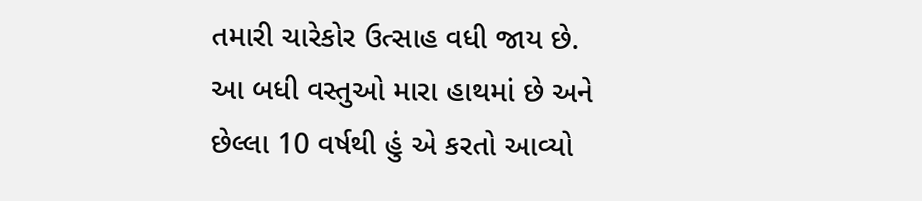તમારી ચારેકોર ઉત્સાહ વધી જાય છે. આ બધી વસ્તુઓ મારા હાથમાં છે અને છેલ્લા 10 વર્ષથી હું એ કરતો આવ્યો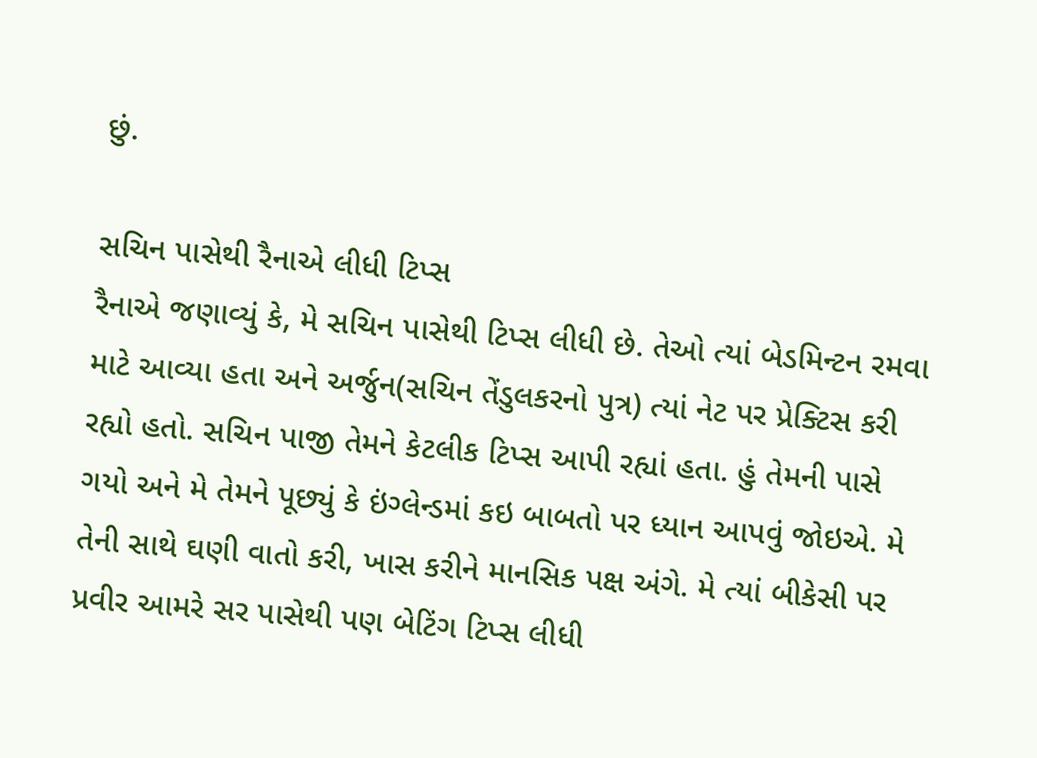છું.

સચિન પાસેથી રૈનાએ લીધી ટિપ્સ
રૈનાએ જણાવ્યું કે, મે સચિન પાસેથી ટિપ્સ લીધી છે. તેઓ ત્યાં બેડમિન્ટન રમવા માટે આવ્યા હતા અને અર્જુન(સચિન તેંડુલકરનો પુત્ર) ત્યાં નેટ પર પ્રેક્ટિસ કરી રહ્યો હતો. સચિન પાજી તેમને કેટલીક ટિપ્સ આપી રહ્યાં હતા. હું તેમની પાસે ગયો અને મે તેમને પૂછ્યું કે ઇંગ્લેન્ડમાં કઇ બાબતો પર ધ્યાન આપવું જોઇએ. મે તેની સાથે ઘણી વાતો કરી, ખાસ કરીને માનસિક પક્ષ અંગે. મે ત્યાં બીકેસી પર પ્રવીર આમરે સર પાસેથી પણ બેટિંગ ટિપ્સ લીધી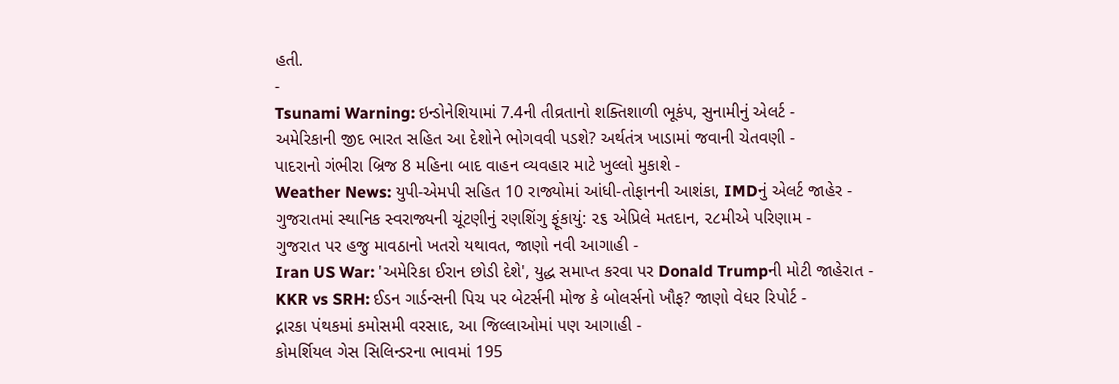હતી.
-
Tsunami Warning: ઇન્ડોનેશિયામાં 7.4ની તીવ્રતાનો શક્તિશાળી ભૂકંપ, સુનામીનું એલર્ટ -
અમેરિકાની જીદ ભારત સહિત આ દેશોને ભોગવવી પડશે? અર્થતંત્ર ખાડામાં જવાની ચેતવણી -
પાદરાનો ગંભીરા બ્રિજ 8 મહિના બાદ વાહન વ્યવહાર માટે ખુલ્લો મુકાશે -
Weather News: યુપી-એમપી સહિત 10 રાજ્યોમાં આંધી-તોફાનની આશંકા, IMDનું એલર્ટ જાહેર -
ગુજરાતમાં સ્થાનિક સ્વરાજ્યની ચૂંટણીનું રણશિંગુ ફૂંકાયું: ૨૬ એપ્રિલે મતદાન, ૨૮મીએ પરિણામ -
ગુજરાત પર હજુ માવઠાનો ખતરો યથાવત, જાણો નવી આગાહી -
Iran US War: 'અમેરિકા ઈરાન છોડી દેશે', યુદ્ધ સમાપ્ત કરવા પર Donald Trumpની મોટી જાહેરાત -
KKR vs SRH: ઈડન ગાર્ડન્સની પિચ પર બેટર્સની મોજ કે બોલર્સનો ખૌફ? જાણો વેધર રિપોર્ટ -
દ્નારકા પંથકમાં કમોસમી વરસાદ, આ જિલ્લાઓમાં પણ આગાહી -
કોમર્શિયલ ગેસ સિલિન્ડરના ભાવમાં 195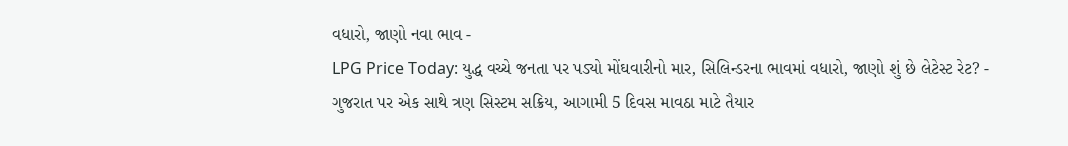વધારો, જાણો નવા ભાવ -
LPG Price Today: યુદ્ધ વચ્ચે જનતા પર પડ્યો મોંઘવારીનો માર, સિલિન્ડરના ભાવમાં વધારો, જાણો શું છે લેટેસ્ટ રેટ? -
ગુજરાત પર એક સાથે ત્રણ સિસ્ટમ સક્રિય, આગામી 5 દિવસ માવઠા માટે તૈયાર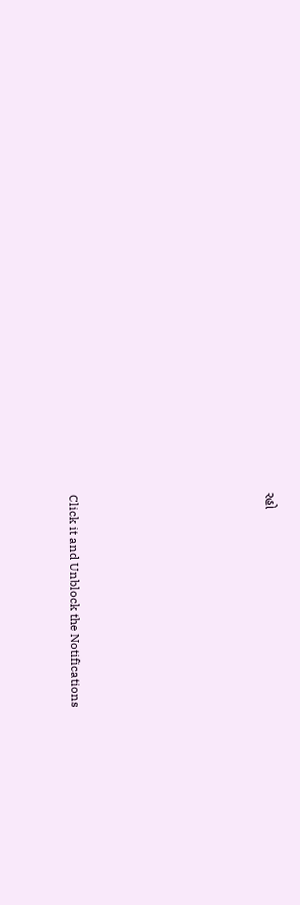રહો











Click it and Unblock the Notifications